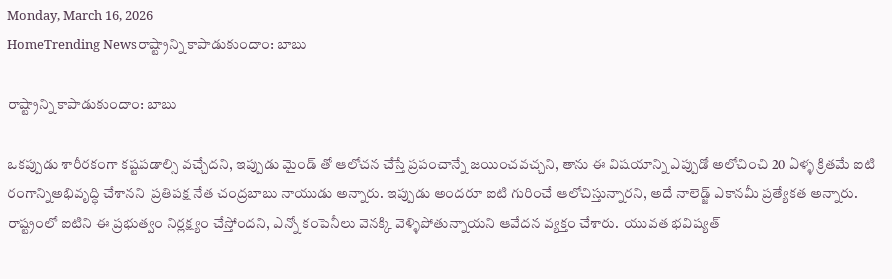Monday, March 16, 2026
HomeTrending Newsరాష్ట్రాన్ని కాపాడుకుందాం: బాబు

రాష్ట్రాన్ని కాపాడుకుందాం: బాబు

ఒకప్పుడు శారీరకంగా కష్టపడాల్సి వచ్చేదని, ఇప్పుడు మైండ్ తో ఆలోచన చేస్తే ప్రపంచాన్నే జయించవచ్చని, తాను ఈ విషయాన్ని ఎప్పుడో అలోచించి 20 ఏళ్ళ క్రితమే ఐటి రంగాన్నిఅభివృద్ధి చేశానని  ప్రతిపక్ష నేత చంద్రబాబు నాయుడు అన్నారు. ఇప్పుడు అందరూ ఐటి గురించే ఆలోచిస్తున్నారని, అదే నాలెడ్జ్ ఎకానమీ ప్రత్యేకత అన్నారు. రాష్ట్రంలో ఐటిని ఈ ప్రభుత్వం నిర్లక్ష్యం చేస్తోందని, ఎన్నో కంపెనీలు వెనక్కి వెళ్ళిపోతున్నాయని ఆవేదన వ్యక్తం చేశారు.  యువత భవిష్యత్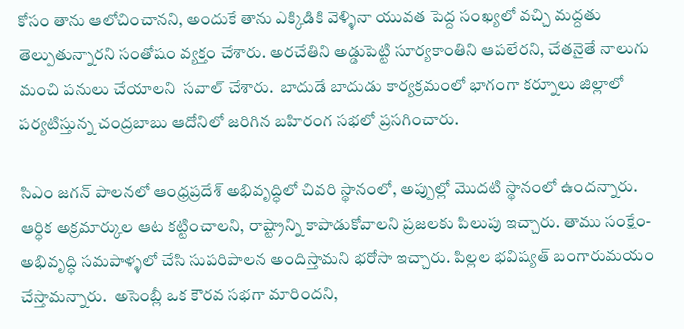కోసం తాను ఆలోచించానని, అందుకే తాను ఎక్కిడికి వెళ్ళినా యువత పెద్ద సంఖ్యలో వచ్చి మద్దతు తెల్పుతున్నారని సంతోషం వ్యక్తం చేశారు. అరచేతిని అడ్డుపెట్టి సూర్యకాంతిని ఆపలేరని, చేతనైతే నాలుగు మంచి పనులు చేయాలని  సవాల్ చేశారు.  బాదుడే బాదుడు కార్యక్రమంలో భాగంగా కర్నూలు జిల్లాలో పర్యటిస్తున్న చంద్రబాబు ఆదోనిలో జరిగిన బహిరంగ సభలో ప్రసగించారు.

సిఎం జగన్ పాలనలో ఆంధ్రప్రదేశ్ అభివృద్ధిలో చివరి స్థానంలో, అప్పుల్లో మొదటి స్థానంలో ఉందన్నారు. ఆర్ధిక అక్రమార్కుల ఆట కట్టించాలని, రాష్ట్రాన్ని కాపాడుకోవాలని ప్రజలకు పిలుపు ఇచ్చారు. తాము సంక్షేం- అభివృద్ధి సమపాళ్ళలో చేసి సుపరిపాలన అందిస్తామని భరోసా ఇచ్చారు. పిల్లల భవిష్యత్ బంగారుమయం చేస్తామన్నారు.  అసెంబ్లీ ఒక కౌరవ సభగా మారిందని,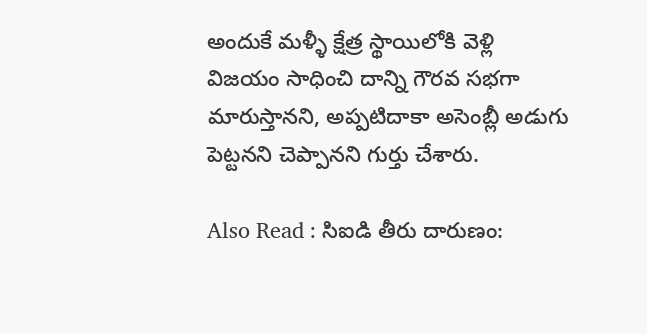అందుకే మళ్ళీ క్షేత్ర స్థాయిలోకి వెళ్లి విజయం సాధించి దాన్ని గౌరవ సభగా మారుస్తానని, అప్పటిదాకా అసెంబ్లీ అడుగు పెట్టనని చెప్పానని గుర్తు చేశారు.

Also Read : సిఐడి తీరు దారుణం: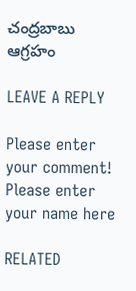చంద్రబాబు ఆగ్రహం

LEAVE A REPLY

Please enter your comment!
Please enter your name here

RELATED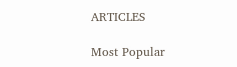ARTICLES

Most Popular